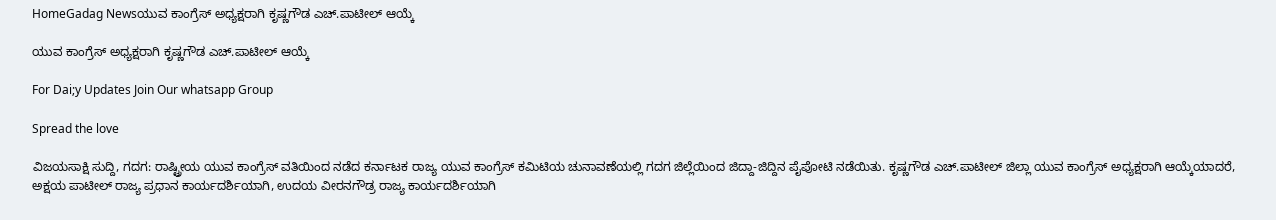HomeGadag Newsಯುವ ಕಾಂಗ್ರೆಸ್ ಅಧ್ಯಕ್ಷರಾಗಿ ಕೃಷ್ಣಗೌಡ ಎಚ್.ಪಾಟೀಲ್ ಆಯ್ಕೆ

ಯುವ ಕಾಂಗ್ರೆಸ್ ಅಧ್ಯಕ್ಷರಾಗಿ ಕೃಷ್ಣಗೌಡ ಎಚ್.ಪಾಟೀಲ್ ಆಯ್ಕೆ

For Dai;y Updates Join Our whatsapp Group

Spread the love

ವಿಜಯಸಾಕ್ಷಿ ಸುದ್ದಿ, ಗದಗ: ರಾಷ್ಟ್ರೀಯ ಯುವ ಕಾಂಗ್ರೆಸ್ ವತಿಯಿಂದ ನಡೆದ ಕರ್ನಾಟಕ ರಾಜ್ಯ ಯುವ ಕಾಂಗ್ರೆಸ್ ಕಮಿಟಿಯ ಚುನಾವಣೆಯಲ್ಲಿ ಗದಗ ಜಿಲ್ಲೆಯಿಂದ ಜಿದ್ದಾ-ಜಿದ್ದಿನ ಪೈಪೋಟಿ ನಡೆಯಿತು. ಕೃಷ್ಣಗೌಡ ಎಚ್.ಪಾಟೀಲ್ ಜಿಲ್ಲಾ ಯುವ ಕಾಂಗ್ರೆಸ್ ಅಧ್ಯಕ್ಷರಾಗಿ ಆಯ್ಕೆಯಾದರೆ, ಅಕ್ಷಯ ಪಾಟೀಲ್ ರಾಜ್ಯ ಪ್ರಧಾನ ಕಾರ್ಯದರ್ಶಿಯಾಗಿ, ಉದಯ ವೀರನಗೌಡ್ರ ರಾಜ್ಯ ಕಾರ್ಯದರ್ಶಿಯಾಗಿ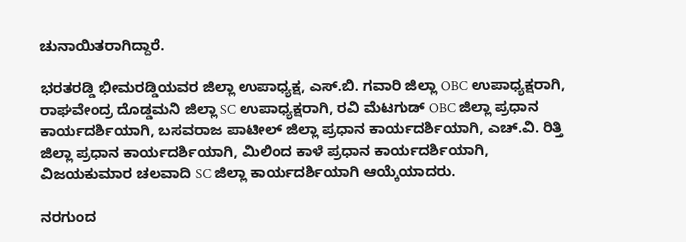ಚುನಾಯಿತರಾಗಿದ್ದಾರೆ.

ಭರತರಡ್ಡಿ ಭೀಮರಡ್ಡಿಯವರ ಜಿಲ್ಲಾ ಉಪಾಧ್ಯಕ್ಷ, ಎಸ್.ಬಿ. ಗವಾರಿ ಜಿಲ್ಲಾ OBC ಉಪಾಧ್ಯಕ್ಷರಾಗಿ, ರಾಘವೇಂದ್ರ ದೊಡ್ಡಮನಿ ಜಿಲ್ಲಾ SC ಉಪಾಧ್ಯಕ್ಷರಾಗಿ, ರವಿ ಮೆಟಗುಡ್ OBC ಜಿಲ್ಲಾ ಪ್ರಧಾನ ಕಾರ್ಯದರ್ಶಿಯಾಗಿ, ಬಸವರಾಜ ಪಾಟೀಲ್ ಜಿಲ್ಲಾ ಪ್ರಧಾನ ಕಾರ್ಯದರ್ಶಿಯಾಗಿ, ಎಚ್.ವಿ. ರಿತ್ತಿ ಜಿಲ್ಲಾ ಪ್ರಧಾನ ಕಾರ್ಯದರ್ಶಿಯಾಗಿ, ಮಿಲಿಂದ ಕಾಳೆ ಪ್ರಧಾನ ಕಾರ್ಯದರ್ಶಿಯಾಗಿ, ವಿಜಯಕುಮಾರ ಚಲವಾದಿ SC ಜಿಲ್ಲಾ ಕಾರ್ಯದರ್ಶಿಯಾಗಿ ಆಯ್ಕೆಯಾದರು.

ನರಗುಂದ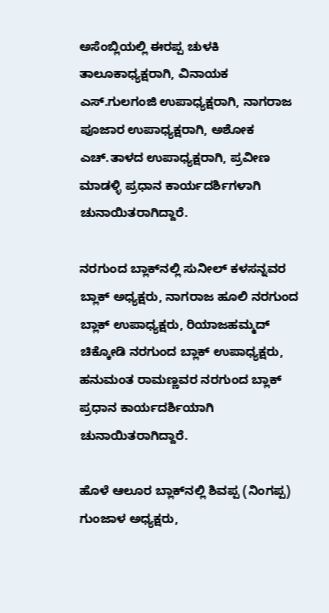ಅಸೆಂಬ್ಲಿಯಲ್ಲಿ ಈರಪ್ಪ ಚುಳಕಿ ತಾಲೂಕಾಧ್ಯಕ್ಷರಾಗಿ, ವಿನಾಯಕ ಎಸ್.ಗುಲಗಂಜಿ ಉಪಾಧ್ಯಕ್ಷರಾಗಿ, ನಾಗರಾಜ ಪೂಜಾರ ಉಪಾಧ್ಯಕ್ಷರಾಗಿ, ಅಶೋಕ ಎಚ್.ತಾಳದ ಉಪಾಧ್ಯಕ್ಷರಾಗಿ, ಪ್ರವೀಣ ಮಾಡಳ್ಳಿ ಪ್ರಧಾನ ಕಾರ್ಯದರ್ಶಿಗಳಾಗಿ ಚುನಾಯಿತರಾಗಿದ್ದಾರೆ.

ನರಗುಂದ ಬ್ಲಾಕ್‌ನಲ್ಲಿ ಸುನೀಲ್ ಕಳಸನ್ನವರ ಬ್ಲಾಕ್ ಅಧ್ಯಕ್ಷರು, ನಾಗರಾಜ ಹೂಲಿ ನರಗುಂದ ಬ್ಲಾಕ್ ಉಪಾಧ್ಯಕ್ಷರು, ರಿಯಾಜಹಮ್ಮದ್ ಚಿಕ್ಕೋಡಿ ನರಗುಂದ ಬ್ಲಾಕ್ ಉಪಾಧ್ಯಕ್ಷರು, ಹನುಮಂತ ರಾಮಣ್ಣವರ ನರಗುಂದ ಬ್ಲಾಕ್ ಪ್ರಧಾನ ಕಾರ್ಯದರ್ಶಿಯಾಗಿ ಚುನಾಯಿತರಾಗಿದ್ದಾರೆ.

ಹೊಳೆ ಆಲೂರ ಬ್ಲಾಕ್‌ನಲ್ಲಿ ಶಿವಪ್ಪ (ನಿಂಗಪ್ಪ) ಗುಂಜಾಳ ಅಧ್ಯಕ್ಷರು,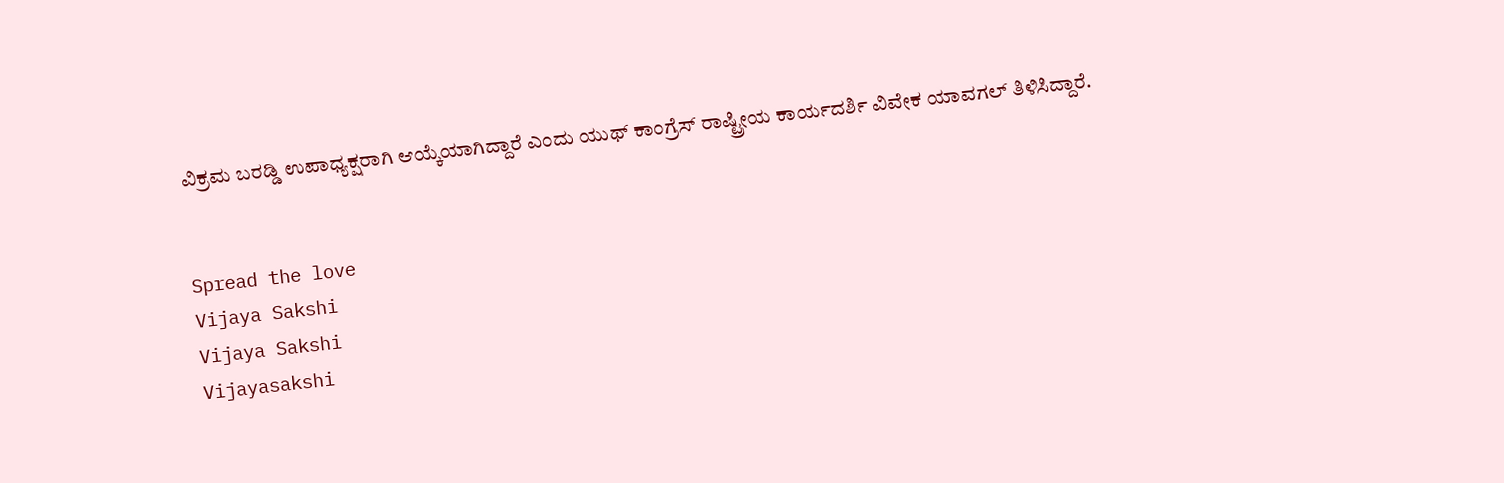ವಿಕ್ರಮ ಬರಡ್ಡಿ ಉಪಾಧ್ಯಕ್ಷರಾಗಿ ಆಯ್ಕೆಯಾಗಿದ್ದಾರೆ ಎಂದು ಯುಥ್ ಕಾಂಗ್ರೆಸ್ ರಾಷ್ಟ್ರೀಯ ಕಾರ್ಯದರ್ಶಿ ವಿವೇಕ ಯಾವಗಲ್ ತಿಳಿಸಿದ್ದಾರೆ.


Spread the love
Vijaya Sakshi
Vijaya Sakshi
Vijayasakshi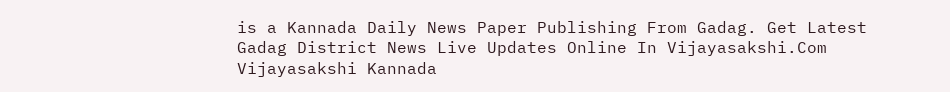is a Kannada Daily News Paper Publishing From Gadag. Get Latest Gadag District News Live Updates Online In Vijayasakshi.Com Vijayasakshi Kannada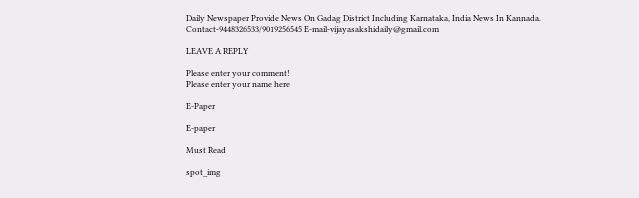Daily Newspaper Provide News On Gadag District Including Karnataka, India News In Kannada. Contact-9448326533/9019256545 E-mail-vijayasakshidaily@gmail.com

LEAVE A REPLY

Please enter your comment!
Please enter your name here

E-Paper

E-paper

Must Read

spot_img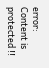error: Content is protected !!